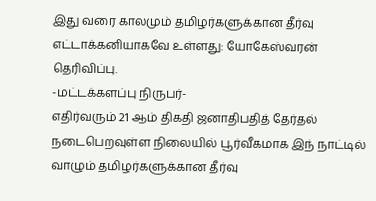இது வரை காலமும் தமிழர்களுக்கான தீர்வு எட்டாக்கனியாகவே உள்ளது: யோகேஸ்வரன் தெரிவிப்பு.
-மட்டக்களப்பு நிருபர்-
எதிர்வரும் 21 ஆம் திகதி ஜனாதிபதித் தேர்தல் நடைபெறவுள்ள நிலையில் பூர்வீகமாக இந் நாட்டில் வாழும் தமிழர்களுக்கான தீர்வு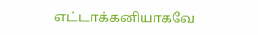எட்டாக்கனியாகவே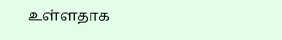உள்ளதாக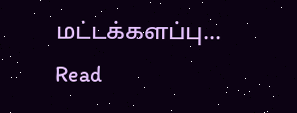மட்டக்களப்பு…
Read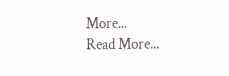More...
Read More...